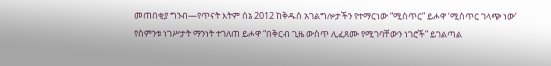መጠበቂያ ግንብ—የጥናት እትም ሰኔ 2012 ከቅዱስ አገልግሎታችን የተማርነው “ሚስጥር” ይሖዋ ‘ሚስጥር ገላጭ ነው’ የስምንቱ ነገሥታት ማንነት ተገለጠ ይሖዋ “በቅርብ ጊዜ ውስጥ ሊፈጸሙ የሚገባቸውን ነገሮች” ይገልጣል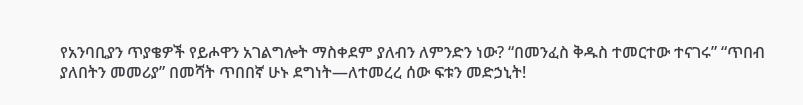የአንባቢያን ጥያቄዎች የይሖዋን አገልግሎት ማስቀደም ያለብን ለምንድን ነው? “በመንፈስ ቅዱስ ተመርተው ተናገሩ” “ጥበብ ያለበትን መመሪያ” በመሻት ጥበበኛ ሁኑ ደግነት—ለተመረረ ሰው ፍቱን መድኃኒት!